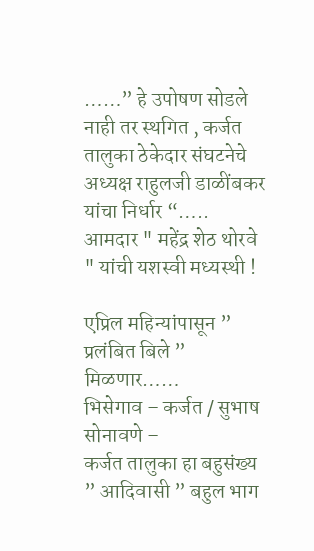……” हे उपोषण सोडले नाही तर स्थगित , कर्जत तालुका ठेकेदार संघटनेचे अध्यक्ष राहुलजी डाळींबकर यांचा निर्धार “…..
आमदार " महेंद्र शेठ थोरवे " यांची यशस्वी मध्यस्थी !

एप्रिल महिन्यांपासून ” प्रलंबित बिले ” मिळणार……
भिसेगाव – कर्जत / सुभाष सोनावणे –
कर्जत तालुका हा बहुसंख्य ” आदिवासी ” बहुल भाग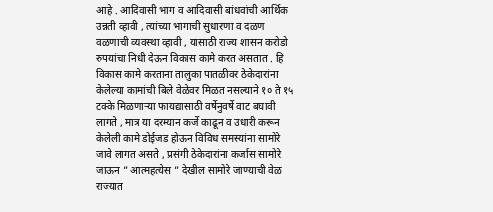आहे . आदिवासी भाग व आदिवासी बांधवांची आर्थिक उन्नती व्हावी , त्यांच्या भागाची सुधारणा व दळण वळणाची व्यवस्था व्हावी , यासाठी राज्य शासन करोडो रुपयांचा निधी देऊन विकास कामे करत असतात . हि विकास कामे करताना तालुका पातळीवर ठेकेदारांना केलेल्या कामांची बिले वेळेवर मिळत नसल्याने १० ते १५ टक्के मिळणाऱ्या फायद्यासाठी वर्षेनुवर्षे वाट बघावी लागते , मात्र या दरम्यान कर्जे काढून व उधारी करून केलेली कामे डोईजड होऊन विविध समस्यांना सामोरे जावे लागत असते , प्रसंगी ठेकेदारांना कर्जास सामोरे जाऊन ” आत्महत्येस ” देखील सामोरे जाण्याची वेळ राज्यात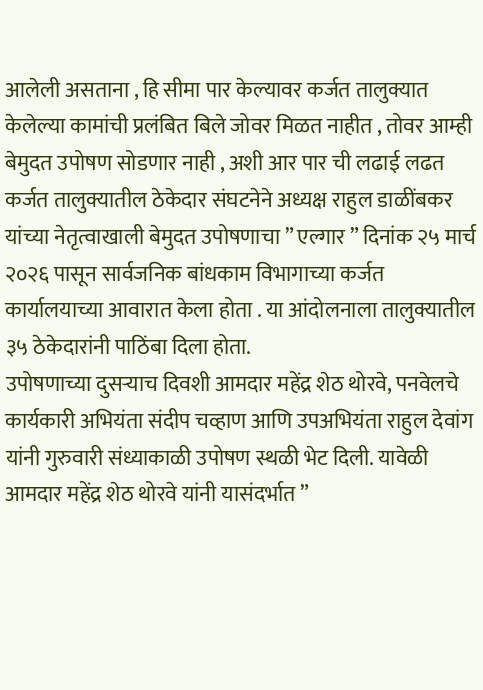आलेली असताना , हि सीमा पार केल्यावर कर्जत तालुक्यात केलेल्या कामांची प्रलंबित बिले जोवर मिळत नाहीत , तोवर आम्ही बेमुदत उपोषण सोडणार नाही , अशी आर पार ची लढाई लढत कर्जत तालुक्यातील ठेकेदार संघटनेने अध्यक्ष राहुल डाळींबकर यांच्या नेतृत्वाखाली बेमुदत उपोषणाचा ” एल्गार ” दिनांक २५ मार्च २०२६ पासून सार्वजनिक बांधकाम विभागाच्या कर्जत कार्यालयाच्या आवारात केला होता . या आंदोलनाला तालुक्यातील ३५ ठेकेदारांनी पाठिंबा दिला होता.
उपोषणाच्या दुसऱ्याच दिवशी आमदार महेंद्र शेठ थोरवे, पनवेलचे कार्यकारी अभियंता संदीप चव्हाण आणि उपअभियंता राहुल देवांग यांनी गुरुवारी संध्याकाळी उपोषण स्थळी भेट दिली. यावेळी आमदार महेंद्र शेठ थोरवे यांनी यासंदर्भात ”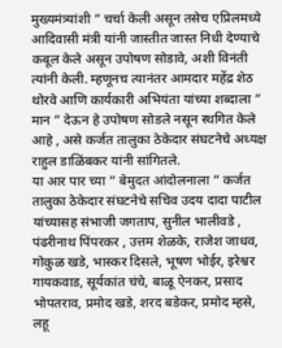मुख्यमंत्र्यांशी ” चर्चा केली असून तसेच एप्रिलमध्ये आदिवासी मंत्री यांनी जास्तीत जास्त निधी देण्याचे कबूल केले असून उपोषण सोडावे, अशी विनंती त्यांनी केली. म्हणूनच त्यानंतर आमदार महेंद्र शेठ थोरवे आणि कार्यकारी अभियंता यांच्या शब्दाला ” मान ” देऊन हे उपोषण सोडले नसून स्थगित केले आहे , असे कर्जत तालुका ठेकेदार संघटनेचे अध्यक्ष राहुल डाळिंबकर यांनी सांगितले.
या आर पार च्या ” बेमुदत आंदोलनाला ” कर्जत तालुका ठेकेदार संघटनेचे सचिव उदय दादा पाटील यांच्यासह संभाजी जगताप, सुनील भालीवडे , पंढरीनाथ पिंपरकर , उत्तम शेळके, राजेश जाधव, गोकुळ खडे, भास्कर दिसले, भूषण भोईर, इरेश्वर गायकवाड, सूर्यकांत चंचे, बाळू ऐनकर, प्रसाद भोपतराव, प्रमोद खडे, शरद बडेकर, प्रमोद म्हसे, लहू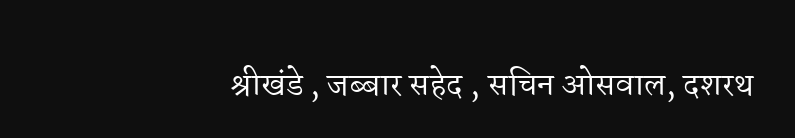श्रीखंडे , जब्बार सहेद , सचिन ओसवाल, दशरथ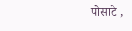पोसाटे ,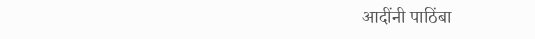आदींनी पाठिंबा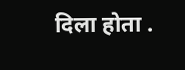दिला होता .